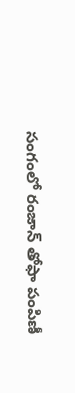సంగంలో రంజాన్ తోఫా పంపిణీ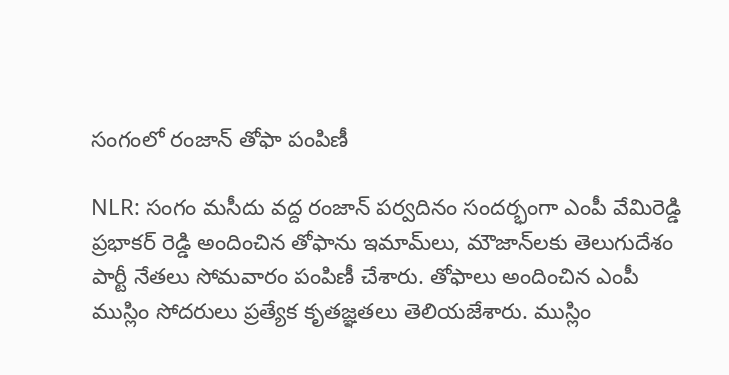సంగంలో రంజాన్ తోఫా పంపిణీ

NLR: సంగం మసీదు వద్ద రంజాన్ పర్వదినం సందర్భంగా ఎంపీ వేమిరెడ్డి ప్రభాకర్ రెడ్డి అందించిన తోఫాను ఇమామ్‌లు, మౌజాన్‌లకు తెలుగుదేశం పార్టీ నేతలు సోమవారం పంపిణీ చేశారు. తోఫాలు అందించిన ఎంపీ ముస్లిం సోదరులు ప్రత్యేక కృతజ్ఞతలు తెలియజేశారు. ముస్లిం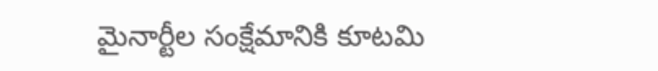మైనార్టీల సంక్షేమానికి కూటమి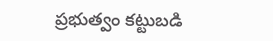ప్రభుత్వం కట్టుబడి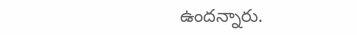ఉందన్నారు.